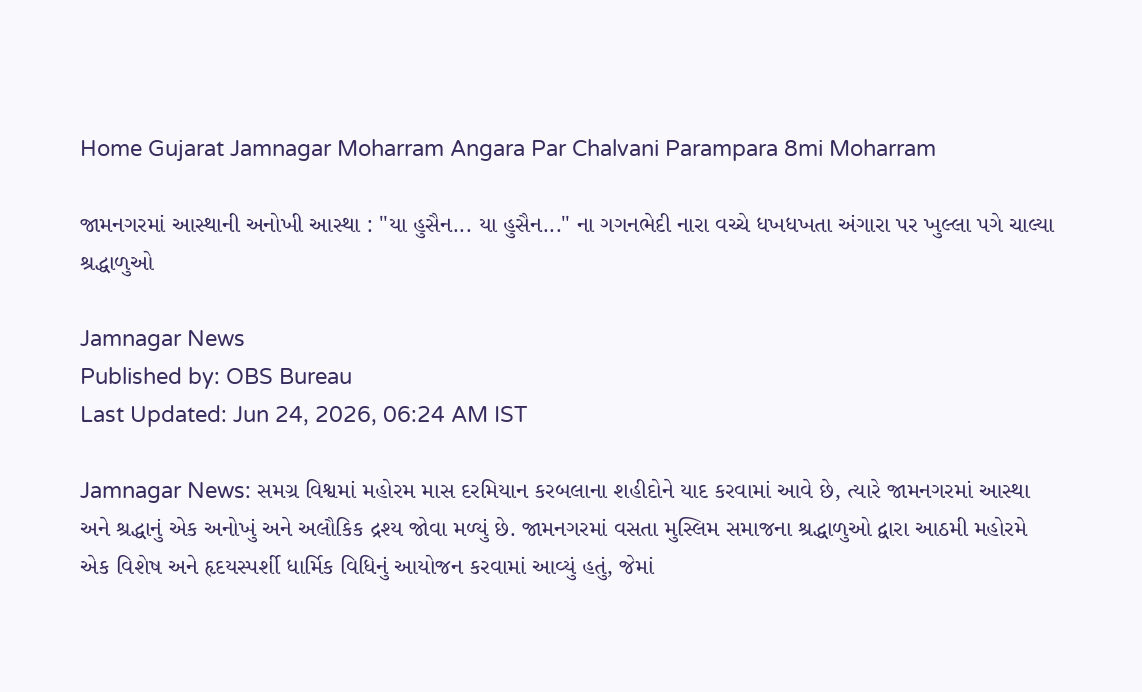Home Gujarat Jamnagar Moharram Angara Par Chalvani Parampara 8mi Moharram

જામનગરમાં આસ્થાની અનોખી આસ્થા : "યા હુસૈન... યા હુસૈન..." ના ગગનભેદી નારા વચ્ચે ધખધખતા અંગારા પર ખુલ્લા પગે ચાલ્યા શ્રદ્ધાળુઓ

Jamnagar News
Published by: OBS Bureau
Last Updated: Jun 24, 2026, 06:24 AM IST

Jamnagar News: સમગ્ર વિશ્વમાં મહોરમ માસ દરમિયાન કરબલાના શહીદોને યાદ કરવામાં આવે છે, ત્યારે જામનગરમાં આસ્થા અને શ્રદ્ધાનું એક અનોખું અને અલૌકિક દ્રશ્ય જોવા મળ્યું છે. જામનગરમાં વસતા મુસ્લિમ સમાજના શ્રદ્ધાળુઓ દ્વારા આઠમી મહોરમે એક વિશેષ અને હૃદયસ્પર્શી ધાર્મિક વિધિનું આયોજન કરવામાં આવ્યું હતું, જેમાં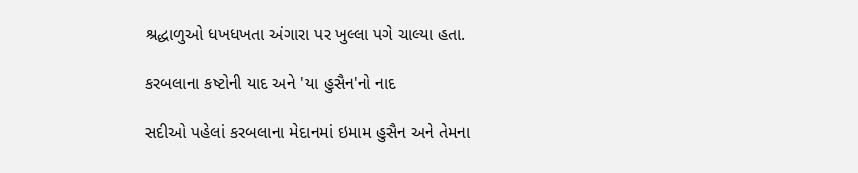શ્રદ્ધાળુઓ ધખધખતા અંગારા પર ખુલ્લા પગે ચાલ્યા હતા.

કરબલાના કષ્ટોની યાદ અને 'યા હુસૈન'નો નાદ

સદીઓ પહેલાં કરબલાના મેદાનમાં ઇમામ હુસૈન અને તેમના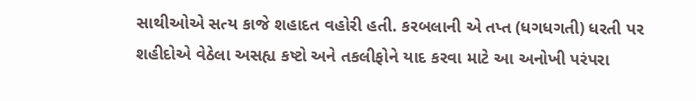સાથીઓએ સત્ય કાજે શહાદત વહોરી હતી. કરબલાની એ તપ્ત (ધગધગતી) ધરતી પર શહીદોએ વેઠેલા અસહ્ય કષ્ટો અને તકલીફોને યાદ કરવા માટે આ અનોખી પરંપરા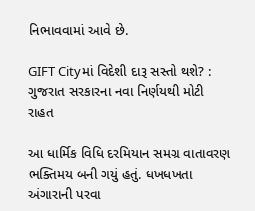નિભાવવામાં આવે છે.

GIFT Cityમાં વિદેશી દારૂ સસ્તો થશે? : ગુજરાત સરકારના નવા નિર્ણયથી મોટી રાહત

આ ધાર્મિક વિધિ દરમિયાન સમગ્ર વાતાવરણ ભક્તિમય બની ગયું હતું. ધખધખતા અંગારાની પરવા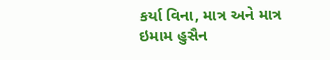કર્યા વિના, માત્ર અને માત્ર ઇમામ હુસૈન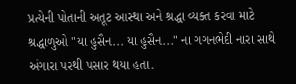પ્રત્યેની પોતાની અતૂટ આસ્થા અને શ્રદ્ધા વ્યક્ત કરવા માટે શ્રદ્ધાળુઓ "યા હુસૈન... યા હુસૈન..." ના ગગનભેદી નારા સાથે અંગારા પરથી પસાર થયા હતા.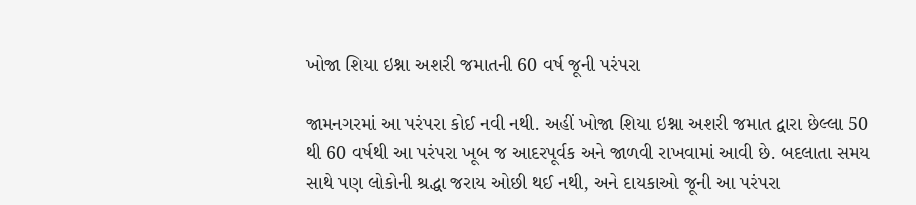ખોજા શિયા ઇશ્ના અશરી જમાતની 60 વર્ષ જૂની પરંપરા

જામનગરમાં આ પરંપરા કોઈ નવી નથી. અહીં ખોજા શિયા ઇશ્ના અશરી જમાત દ્વારા છેલ્લા 50 થી 60 વર્ષથી આ પરંપરા ખૂબ જ આદરપૂર્વક અને જાળવી રાખવામાં આવી છે. બદલાતા સમય સાથે પણ લોકોની શ્રદ્ધા જરાય ઓછી થઈ નથી, અને દાયકાઓ જૂની આ પરંપરા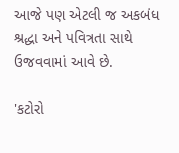આજે પણ એટલી જ અકબંધ શ્રદ્ધા અને પવિત્રતા સાથે ઉજવવામાં આવે છે.

'કટોરો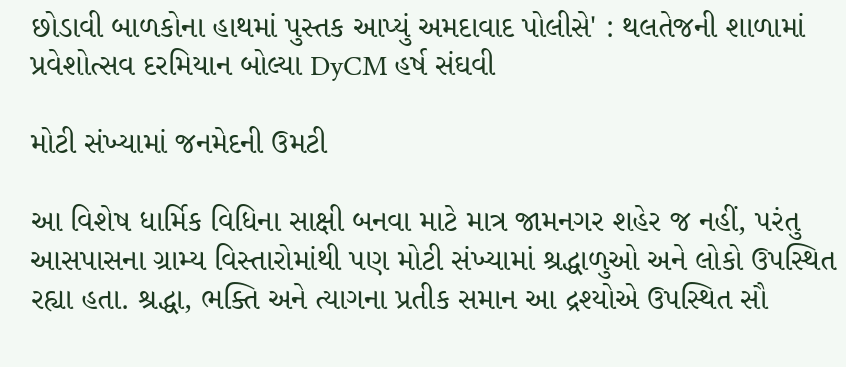છોડાવી બાળકોના હાથમાં પુસ્તક આપ્યું અમદાવાદ પોલીસે' : થલતેજની શાળામાં પ્રવેશોત્સવ દરમિયાન બોલ્યા DyCM હર્ષ સંઘવી

મોટી સંખ્યામાં જનમેદની ઉમટી

આ વિશેષ ધાર્મિક વિધિના સાક્ષી બનવા માટે માત્ર જામનગર શહેર જ નહીં, પરંતુ આસપાસના ગ્રામ્ય વિસ્તારોમાંથી પણ મોટી સંખ્યામાં શ્રદ્ધાળુઓ અને લોકો ઉપસ્થિત રહ્યા હતા. શ્રદ્ધા, ભક્તિ અને ત્યાગના પ્રતીક સમાન આ દ્રશ્યોએ ઉપસ્થિત સૌ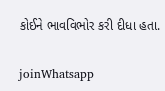કોઈને ભાવવિભોર કરી દીધા હતા.

joinWhatsapp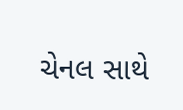ચેનલ સાથે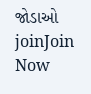જોડાઓ
joinJoin Now